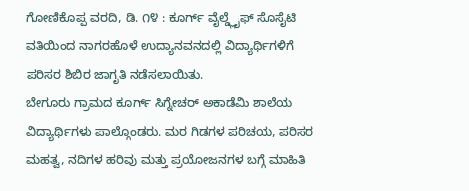ಗೋಣಿಕೊಪ್ಪ ವರದಿ, ಡಿ. ೧೪ : ಕೂರ್ಗ್ ವೈಲ್ಡ್ಲೈಫ್ ಸೊಸೈಟಿ ವತಿಯಿಂದ ನಾಗರಹೊಳೆ ಉದ್ಯಾನವನದಲ್ಲಿ ವಿದ್ಯಾರ್ಥಿಗಳಿಗೆ ಪರಿಸರ ಶಿಬಿರ ಜಾಗೃತಿ ನಡೆಸಲಾಯಿತು.
ಬೇಗೂರು ಗ್ರಾಮದ ಕೂರ್ಗ್ ಸಿಗ್ನೇಚರ್ ಅಕಾಡೆಮಿ ಶಾಲೆಯ ವಿದ್ಯಾರ್ಥಿಗಳು ಪಾಲ್ಗೊಂಡರು. ಮರ ಗಿಡಗಳ ಪರಿಚಯ, ಪರಿಸರ ಮಹತ್ವ, ನದಿಗಳ ಹರಿವು ಮತ್ತು ಪ್ರಯೋಜನಗಳ ಬಗ್ಗೆ ಮಾಹಿತಿ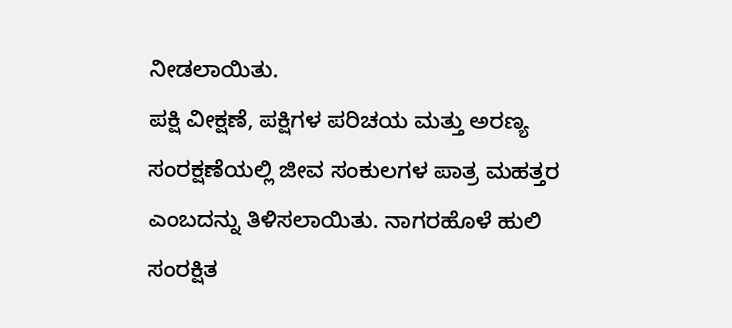ನೀಡಲಾಯಿತು.
ಪಕ್ಷಿ ವೀಕ್ಷಣೆ, ಪಕ್ಷಿಗಳ ಪರಿಚಯ ಮತ್ತು ಅರಣ್ಯ ಸಂರಕ್ಷಣೆಯಲ್ಲಿ ಜೀವ ಸಂಕುಲಗಳ ಪಾತ್ರ ಮಹತ್ತರ ಎಂಬದನ್ನು ತಿಳಿಸಲಾಯಿತು. ನಾಗರಹೊಳೆ ಹುಲಿ ಸಂರಕ್ಷಿತ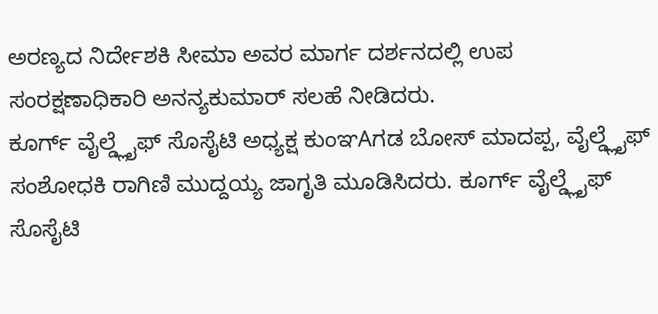ಅರಣ್ಯದ ನಿರ್ದೇಶಕಿ ಸೀಮಾ ಅವರ ಮಾರ್ಗ ದರ್ಶನದಲ್ಲಿ ಉಪ ಸಂರಕ್ಷಣಾಧಿಕಾರಿ ಅನನ್ಯಕುಮಾರ್ ಸಲಹೆ ನೀಡಿದರು.
ಕೂರ್ಗ್ ವೈಲ್ಡ್ಲೈಫ್ ಸೊಸೈಟಿ ಅಧ್ಯಕ್ಷ ಕುಂಞAಗಡ ಬೋಸ್ ಮಾದಪ್ಪ, ವೈಲ್ಡ್ಲೈಫ್ ಸಂಶೋಧಕಿ ರಾಗಿಣಿ ಮುದ್ದಯ್ಯ ಜಾಗೃತಿ ಮೂಡಿಸಿದರು. ಕೂರ್ಗ್ ವೈಲ್ಡ್ಲೈಫ್ ಸೊಸೈಟಿ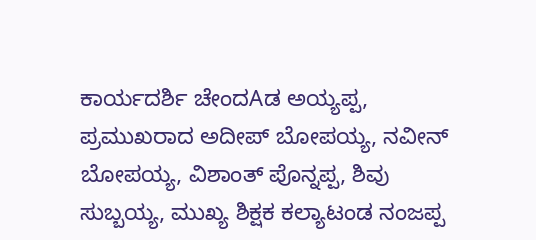ಕಾರ್ಯದರ್ಶಿ ಚೇಂದAಡ ಅಯ್ಯಪ್ಪ, ಪ್ರಮುಖರಾದ ಅದೀಪ್ ಬೋಪಯ್ಯ, ನವೀನ್ ಬೋಪಯ್ಯ, ವಿಶಾಂತ್ ಪೊನ್ನಪ್ಪ, ಶಿವು ಸುಬ್ಬಯ್ಯ, ಮುಖ್ಯ ಶಿಕ್ಷಕ ಕಲ್ಯಾಟಂಡ ನಂಜಪ್ಪ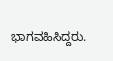ಭಾಗವಹಿಸಿದ್ದರು.